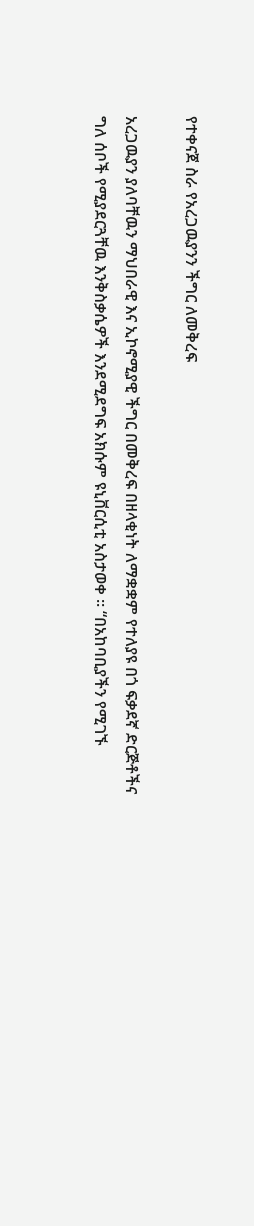የተቀናጀ ስራ የአረጋዉያንን ችግር ለመቅረፍ

አረጋዉያን ያለባቸዉን ማህበራዊ እና ኢኮኖሚያዊ ችግር በመቅረፍ በዘላቂነት ለማቋቋም የተለያዩ በጎ ፍቃደኛ ድርጅቶችና ግለ ሰቦች የሚያደርጓቸዉ እንቅስቃሴዎች እንደሚደግፍ አክሱም ዩኒቨርሲቲ አስታወቀ ፡፡ “በአከባቢያችን የሚገኙ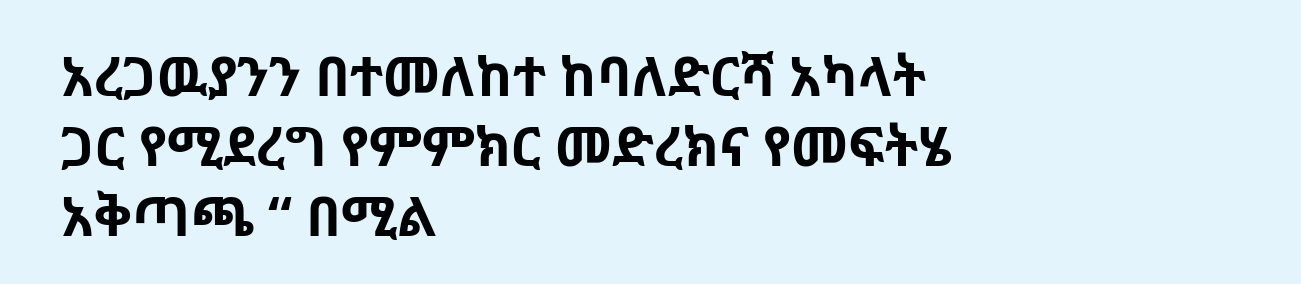አረጋዉያንን በተመለከተ ከባለድርሻ አካላት ጋር የሚደረግ የምምክር መድረክና የመፍትሄ አቅጣጫ “ በሚል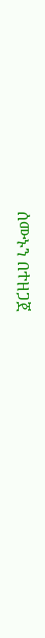ሰሙኑን በተዘጋጀ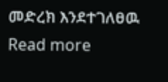መድረክ እንደተገለፀዉ Read more